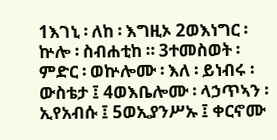1እገኒ ፡ ለከ ፡ እግዚኦ 2ወእነግር ፡ ኵሎ ፡ ስብሐቲከ ። 3ተመስወት ፡ ምድር ፡ ወኵሎሙ ፡ እለ ፡ ይነብሩ ፡ ውስቴታ ፤ 4ወእቤሎሙ ፡ ላኃጥኣን ፡ ኢየአብሱ ፤ 5ወኢያንሥኡ ፤ ቀርኖሙ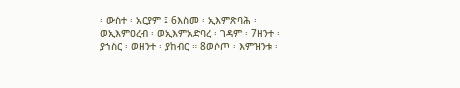፡ ውስተ ፡ አርያም ፤ 6እስመ ፡ ኢእምጽባሕ ፡ ወኢእምዐረብ ፡ ወኢእምአድባረ ፡ ገዳም ፡ 7ዘንተ ፡ ያኀስር ፡ ወዘንተ ፡ ያከብር ። 8ወሶጦ ፡ እምዝንቱ ፡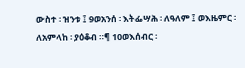ውስተ ፡ ዝንቱ ፤ 9ወአንሰ ፡ እትፌሣሕ ፡ ለዓለም ፤ ወእዜምር ፡ ለአምላከ ፡ ያዕቆብ ።¶ 10ወእሰብር ፡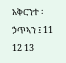አቅርንተ ፡ ኃጥኣን ፤ 11 12 13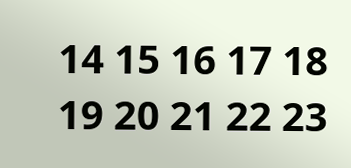14 15 16 17 18 19 20 21 22 23